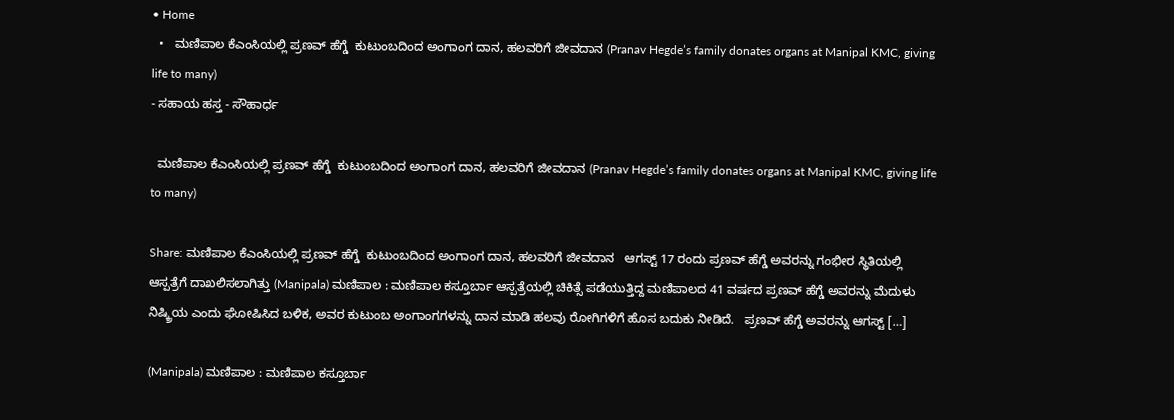• Home
  •   ಮಣಿಪಾಲ ಕೆಎಂಸಿಯಲ್ಲಿ ಪ್ರಣವ್ ಹೆಗ್ಡೆ  ಕುಟುಂಬದಿಂದ ಅಂಗಾಂಗ ದಾನ, ಹಲವರಿಗೆ ಜೀವದಾನ (Pranav Hegde’s family donates organs at Manipal KMC, giving life to many)
- ಸಹಾಯ ಹಸ್ತ - ಸೌಹಾರ್ಧ

  ಮಣಿಪಾಲ ಕೆಎಂಸಿಯಲ್ಲಿ ಪ್ರಣವ್ ಹೆಗ್ಡೆ  ಕುಟುಂಬದಿಂದ ಅಂಗಾಂಗ ದಾನ, ಹಲವರಿಗೆ ಜೀವದಾನ (Pranav Hegde’s family donates organs at Manipal KMC, giving life to many)

Share: ಮಣಿಪಾಲ ಕೆಎಂಸಿಯಲ್ಲಿ ಪ್ರಣವ್ ಹೆಗ್ಡೆ  ಕುಟುಂಬದಿಂದ ಅಂಗಾಂಗ ದಾನ, ಹಲವರಿಗೆ ಜೀವದಾನ   ಆಗಸ್ಟ್ 17 ರಂದು ಪ್ರಣವ್ ಹೆಗ್ಡೆ ಅವರನ್ನು ಗಂಭೀರ ಸ್ಥಿತಿಯಲ್ಲಿ ಆಸ್ಪತ್ರೆಗೆ ದಾಖಲಿಸಲಾಗಿತ್ತು (Manipala) ಮಣಿಪಾಲ : ಮಣಿಪಾಲ ಕಸ್ತೂರ್ಬಾ ಆಸ್ಪತ್ರೆಯಲ್ಲಿ ಚಿಕಿತ್ಸೆ ಪಡೆಯುತ್ತಿದ್ದ ಮಣಿಪಾಲದ 41 ವರ್ಷದ ಪ್ರಣವ್ ಹೆಗ್ಡೆ ಅವರನ್ನು ಮೆದುಳು ನಿಷ್ಕ್ರಿಯ ಎಂದು ಘೋಷಿಸಿದ ಬಳಿಕ, ಅವರ ಕುಟುಂಬ ಅಂಗಾಂಗಗಳನ್ನು ದಾನ ಮಾಡಿ ಹಲವು ರೋಗಿಗಳಿಗೆ ಹೊಸ ಬದುಕು ನೀಡಿದೆ.   ಪ್ರಣವ್ ಹೆಗ್ಡೆ ಅವರನ್ನು ಆಗಸ್ಟ್ […]

(Manipala) ಮಣಿಪಾಲ : ಮಣಿಪಾಲ ಕಸ್ತೂರ್ಬಾ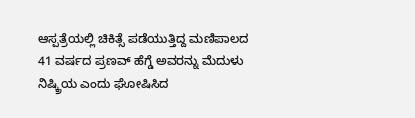ಆಸ್ಪತ್ರೆಯಲ್ಲಿ ಚಿಕಿತ್ಸೆ ಪಡೆಯುತ್ತಿದ್ದ ಮಣಿಪಾಲದ 41 ವರ್ಷದ ಪ್ರಣವ್ ಹೆಗ್ಡೆ ಅವರನ್ನು ಮೆದುಳು ನಿಷ್ಕ್ರಿಯ ಎಂದು ಘೋಷಿಸಿದ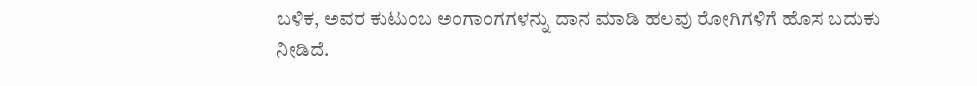ಬಳಿಕ, ಅವರ ಕುಟುಂಬ ಅಂಗಾಂಗಗಳನ್ನು ದಾನ ಮಾಡಿ ಹಲವು ರೋಗಿಗಳಿಗೆ ಹೊಸ ಬದುಕು ನೀಡಿದೆ.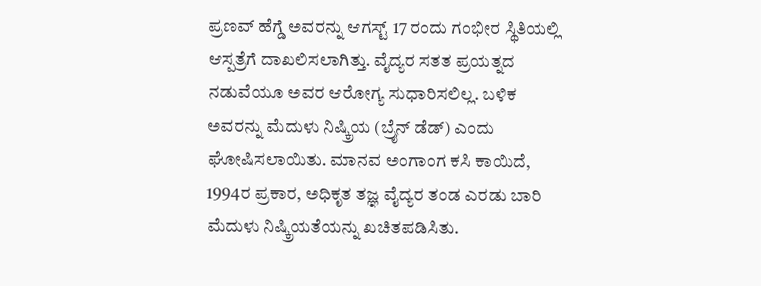ಪ್ರಣವ್ ಹೆಗ್ಡೆ ಅವರನ್ನು ಆಗಸ್ಟ್ 17 ರಂದು ಗಂಭೀರ ಸ್ಥಿತಿಯಲ್ಲಿ ಆಸ್ಪತ್ರೆಗೆ ದಾಖಲಿಸಲಾಗಿತ್ತು. ವೈದ್ಯರ ಸತತ ಪ್ರಯತ್ನದ ನಡುವೆಯೂ ಅವರ ಆರೋಗ್ಯ ಸುಧಾರಿಸಲಿಲ್ಲ. ಬಳಿಕ ಅವರನ್ನು ಮೆದುಳು ನಿಷ್ಕ್ರಿಯ (ಬ್ರೈನ್ ಡೆಡ್) ಎಂದು ಘೋಷಿಸಲಾಯಿತು. ಮಾನವ ಅಂಗಾಂಗ ಕಸಿ ಕಾಯಿದೆ, 1994ರ ಪ್ರಕಾರ, ಅಧಿಕೃತ ತಜ್ಞ ವೈದ್ಯರ ತಂಡ ಎರಡು ಬಾರಿ ಮೆದುಳು ನಿಷ್ಕ್ರಿಯತೆಯನ್ನು ಖಚಿತಪಡಿಸಿತು.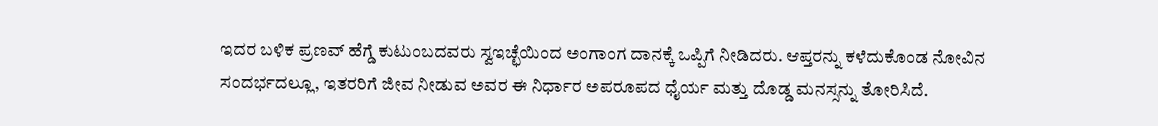ಇದರ ಬಳಿಕ ಪ್ರಣವ್ ಹೆಗ್ಡೆ ಕುಟುಂಬದವರು ಸ್ವಇಚ್ಛೆಯಿಂದ ಅಂಗಾಂಗ ದಾನಕ್ಕೆ ಒಪ್ಪಿಗೆ ನೀಡಿದರು. ಆಪ್ತರನ್ನು ಕಳೆದುಕೊಂಡ ನೋವಿನ ಸಂದರ್ಭದಲ್ಲೂ, ಇತರರಿಗೆ ಜೀವ ನೀಡುವ ಅವರ ಈ ನಿರ್ಧಾರ ಅಪರೂಪದ ಧೈರ್ಯ ಮತ್ತು ದೊಡ್ಡ ಮನಸ್ಸನ್ನು ತೋರಿಸಿದೆ.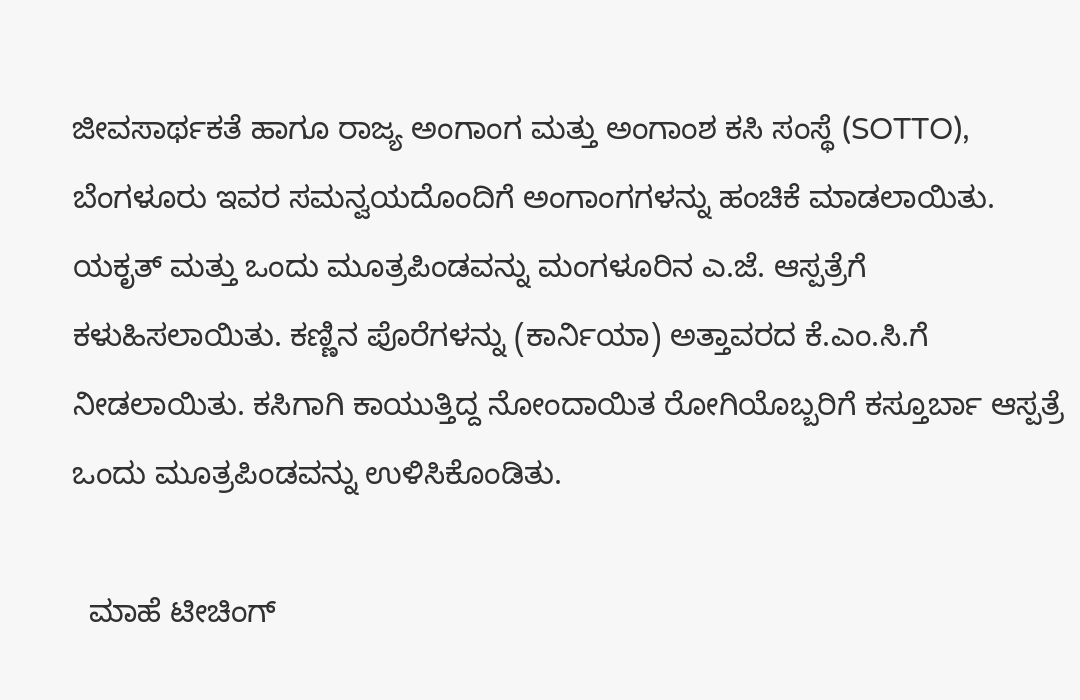ಜೀವಸಾರ್ಥಕತೆ ಹಾಗೂ ರಾಜ್ಯ ಅಂಗಾಂಗ ಮತ್ತು ಅಂಗಾಂಶ ಕಸಿ ಸಂಸ್ಥೆ (SOTTO), ಬೆಂಗಳೂರು ಇವರ ಸಮನ್ವಯದೊಂದಿಗೆ ಅಂಗಾಂಗಗಳನ್ನು ಹಂಚಿಕೆ ಮಾಡಲಾಯಿತು. ಯಕೃತ್ ಮತ್ತು ಒಂದು ಮೂತ್ರಪಿಂಡವನ್ನು ಮಂಗಳೂರಿನ ಎ.ಜೆ. ಆಸ್ಪತ್ರೆಗೆ ಕಳುಹಿಸಲಾಯಿತು. ಕಣ್ಣಿನ ಪೊರೆಗಳನ್ನು (ಕಾರ್ನಿಯಾ) ಅತ್ತಾವರದ ಕೆ.ಎಂ.ಸಿ.ಗೆ ನೀಡಲಾಯಿತು. ಕಸಿಗಾಗಿ ಕಾಯುತ್ತಿದ್ದ ನೋಂದಾಯಿತ ರೋಗಿಯೊಬ್ಬರಿಗೆ ಕಸ್ತೂರ್ಬಾ ಆಸ್ಪತ್ರೆ ಒಂದು ಮೂತ್ರಪಿಂಡವನ್ನು ಉಳಿಸಿಕೊಂಡಿತು.

  ಮಾಹೆ ಟೀಚಿಂಗ್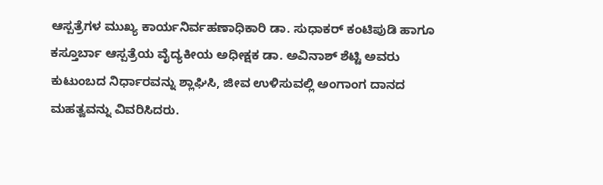ಆಸ್ಪತ್ರೆಗಳ ಮುಖ್ಯ ಕಾರ್ಯನಿರ್ವಹಣಾಧಿಕಾರಿ ಡಾ. ಸುಧಾಕರ್ ಕಂಟಿಪುಡಿ ಹಾಗೂ ಕಸ್ತೂರ್ಬಾ ಆಸ್ಪತ್ರೆಯ ವೈದ್ಯಕೀಯ ಅಧೀಕ್ಷಕ ಡಾ. ಅವಿನಾಶ್ ಶೆಟ್ಟಿ ಅವರು ಕುಟುಂಬದ ನಿರ್ಧಾರವನ್ನು ಶ್ಲಾಘಿಸಿ, ಜೀವ ಉಳಿಸುವಲ್ಲಿ ಅಂಗಾಂಗ ದಾನದ ಮಹತ್ವವನ್ನು ವಿವರಿಸಿದರು.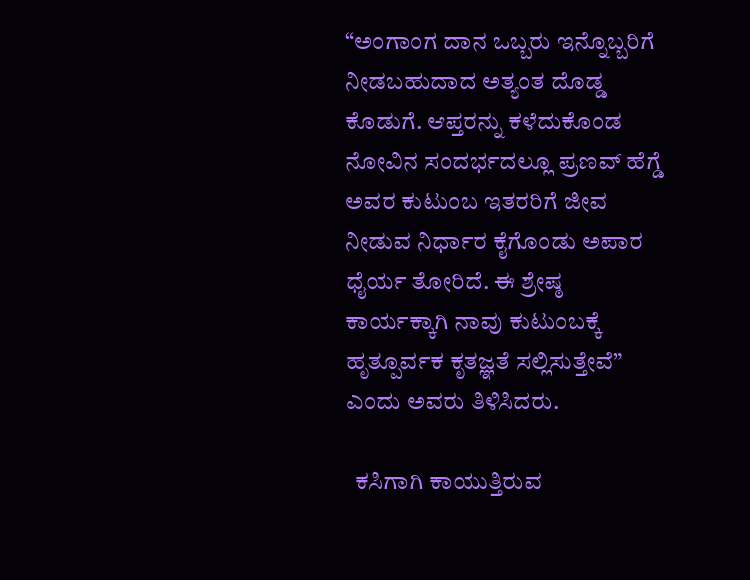“ಅಂಗಾಂಗ ದಾನ ಒಬ್ಬರು ಇನ್ನೊಬ್ಬರಿಗೆ ನೀಡಬಹುದಾದ ಅತ್ಯಂತ ದೊಡ್ಡ ಕೊಡುಗೆ. ಆಪ್ತರನ್ನು ಕಳೆದುಕೊಂಡ ನೋವಿನ ಸಂದರ್ಭದಲ್ಲೂ ಪ್ರಣವ್ ಹೆಗ್ಡೆ ಅವರ ಕುಟುಂಬ ಇತರರಿಗೆ ಜೀವ ನೀಡುವ ನಿರ್ಧಾರ ಕೈಗೊಂಡು ಅಪಾರ ಧೈರ್ಯ ತೋರಿದೆ. ಈ ಶ್ರೇಷ್ಠ ಕಾರ್ಯಕ್ಕಾಗಿ ನಾವು ಕುಟುಂಬಕ್ಕೆ ಹೃತ್ಪೂರ್ವಕ ಕೃತಜ್ಞತೆ ಸಲ್ಲಿಸುತ್ತೇವೆ” ಎಂದು ಅವರು ತಿಳಿಸಿದರು.

  ಕಸಿಗಾಗಿ ಕಾಯುತ್ತಿರುವ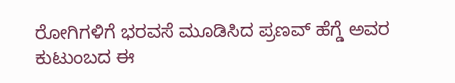ರೋಗಿಗಳಿಗೆ ಭರವಸೆ ಮೂಡಿಸಿದ ಪ್ರಣವ್ ಹೆಗ್ಡೆ ಅವರ ಕುಟುಂಬದ ಈ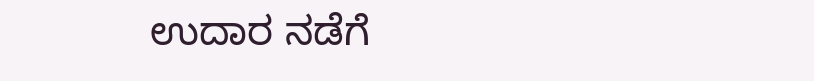ಉದಾರ ನಡೆಗೆ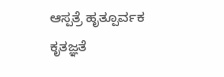ಆಸ್ಪತ್ರೆ ಹೃತ್ಪೂರ್ವಕ ಕೃತಜ್ಞತೆ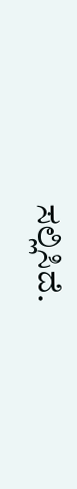ಸಲ್ಲಿಸಿದೆ.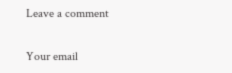Leave a comment

Your email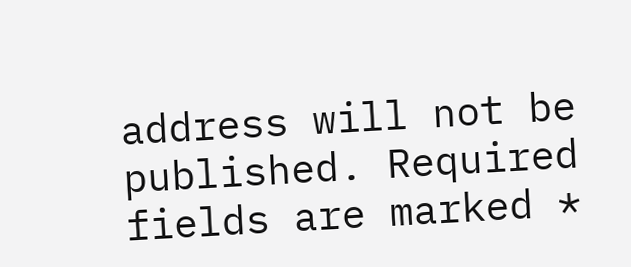address will not be published. Required fields are marked *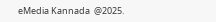eMedia Kannada  @2025.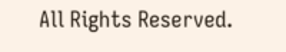All Rights Reserved.